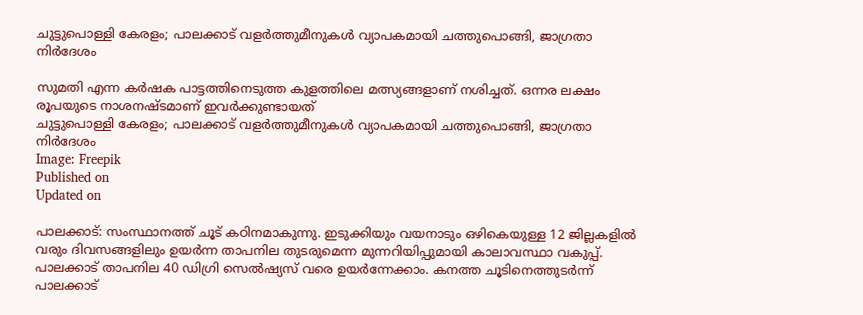ചുട്ടുപൊള്ളി കേരളം; പാലക്കാട് വളർത്തുമീനുകൾ വ്യാപകമായി ചത്തുപൊങ്ങി, ജാഗ്രതാ നിർദേശം

സുമതി എന്ന കർഷക പാട്ടത്തിനെടുത്ത കുളത്തിലെ മത്സ്യങ്ങളാണ് നശിച്ചത്. ഒന്നര ലക്ഷം രൂപയുടെ നാശനഷ്ടമാണ് ഇവർക്കുണ്ടായത്
ചുട്ടുപൊള്ളി കേരളം; പാലക്കാട് വളർത്തുമീനുകൾ വ്യാപകമായി ചത്തുപൊങ്ങി, ജാഗ്രതാ നിർദേശം
Image: Freepik
Published on
Updated on

പാലക്കാട്: സംസ്ഥാനത്ത് ചൂട് കഠിനമാകുന്നു. ഇടുക്കിയും വയനാടും ഒഴികെയുള്ള 12 ജില്ലകളിൽ വരും ദിവസങ്ങളിലും ഉയർന്ന താപനില തുടരുമെന്ന മുന്നറിയിപ്പുമായി കാലാവസ്ഥാ വകുപ്പ്. പാലക്കാട് താപനില 40 ഡിഗ്രി സെൽഷ്യസ് വരെ ഉയർന്നേക്കാം. കനത്ത ചൂടിനെത്തുടർന്ന് പാലക്കാട്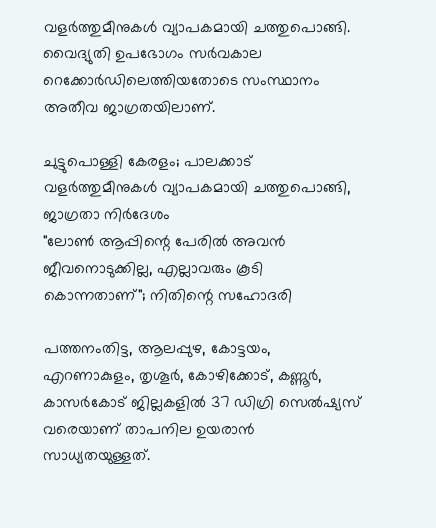വളർത്തുമീനുകൾ വ്യാപകമായി ചത്തുപൊങ്ങി. വൈദ്യുതി ഉപഭോഗം സർവകാല റെക്കോർഡിലെത്തിയതോടെ സംസ്ഥാനം അതീവ ജാഗ്രതയിലാണ്.

ചുട്ടുപൊള്ളി കേരളം; പാലക്കാട് വളർത്തുമീനുകൾ വ്യാപകമായി ചത്തുപൊങ്ങി, ജാഗ്രതാ നിർദേശം
"ലോൺ ആപ്പിന്റെ പേരിൽ അവൻ ജീവനൊടുക്കില്ല, എല്ലാവരും കൂടി കൊന്നതാണ്‌"; നിതിന്റെ സഹോദരി

പത്തനംതിട്ട, ആലപ്പുഴ, കോട്ടയം, എറണാകുളം, തൃശൂര്‍, കോഴിക്കോട്, കണ്ണൂര്‍, കാസര്‍കോട് ജില്ലകളില്‍ 37 ഡിഗ്രി സെല്‍ഷ്യസ് വരെയാണ് താപനില ഉയരാന്‍ സാധ്യതയുള്ളത്.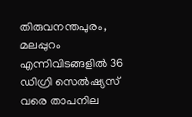തിരുവനന്തപുരം, മലപ്പുറം എന്നിവിടങ്ങളില്‍ 36 ഡിഗ്രി സെല്‍ഷ്യസ് വരെ താപനില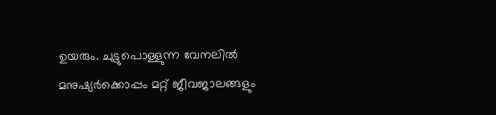ഉയരും. ചുട്ടുപൊള്ളുന്ന വേനലിൽ മനുഷ്യർക്കൊപ്പം മറ്റ് ജീവജാലങ്ങളും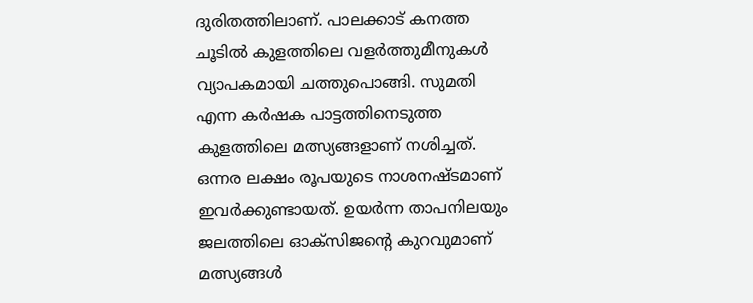ദുരിതത്തിലാണ്. പാലക്കാട് കനത്ത ചൂടിൽ കുളത്തിലെ വളർത്തുമീനുകൾ വ്യാപകമായി ചത്തുപൊങ്ങി. സുമതി എന്ന കർഷക പാട്ടത്തിനെടുത്ത കുളത്തിലെ മത്സ്യങ്ങളാണ് നശിച്ചത്. ഒന്നര ലക്ഷം രൂപയുടെ നാശനഷ്ടമാണ് ഇവർക്കുണ്ടായത്. ഉയർന്ന താപനിലയും ജലത്തിലെ ഓക്സിജന്റെ കുറവുമാണ് മത്സ്യങ്ങൾ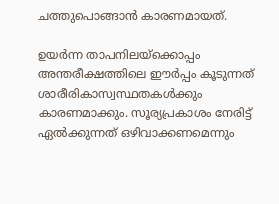ചത്തുപൊങ്ങാൻ കാരണമായത്.

ഉയർന്ന താപനിലയ്ക്കൊപ്പം അന്തരീക്ഷത്തിലെ ഈർപ്പം കൂടുന്നത് ശാരീരികാസ്വസ്ഥതകള്‍ക്കും കാരണമാക്കും. സൂര്യപ്രകാശം നേരിട്ട് ഏൽക്കുന്നത് ഒഴിവാക്കണമെന്നും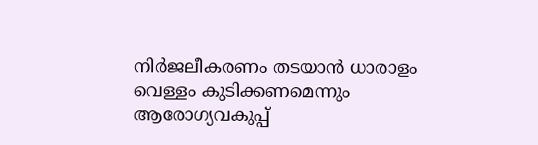നിർജലീകരണം തടയാൻ ധാരാളം വെള്ളം കുടിക്കണമെന്നും ആരോഗ്യവകുപ്പ്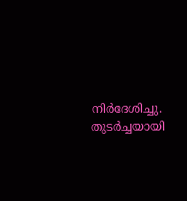നിർദേശിച്ചു. തുടർച്ചയായി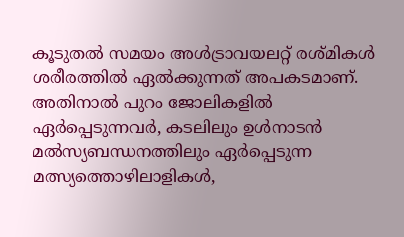കൂടുതൽ സമയം അൾട്രാവയലറ്റ് രശ്മികൾ ശരീരത്തിൽ ഏൽക്കുന്നത് അപകടമാണ്. അതിനാൽ പുറം ജോലികളിൽ ഏർപ്പെടുന്നവർ, കടലിലും ഉൾനാടൻ മൽസ്യബന്ധനത്തിലും ഏർപ്പെടുന്ന മത്സ്യത്തൊഴിലാളികൾ,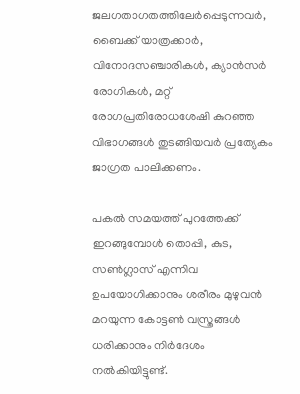ജലഗതാഗതത്തിലേർപ്പെടുന്നവർ, ബൈക്ക് യാത്രക്കാർ, വിനോദസഞ്ചാരികൾ, ക്യാൻസർ രോഗികൾ, മറ്റ് രോഗപ്രതിരോധശേഷി കുറഞ്ഞ വിഭാഗങ്ങൾ തുടങ്ങിയവർ പ്രത്യേകം ജാഗ്രത പാലിക്കണം.

പകൽ സമയത്ത് പുറത്തേക്ക് ഇറങ്ങുമ്പോൾ തൊപ്പി, കുട, സൺഗ്ലാസ് എന്നിവ ഉപയോഗിക്കാനും ശരീരം മുഴുവൻ മറയുന്ന കോട്ടൺ വസ്ത്രങ്ങൾ ധരിക്കാനും നിര്‍ദേശം നല്‍കിയിട്ടുണ്ട്.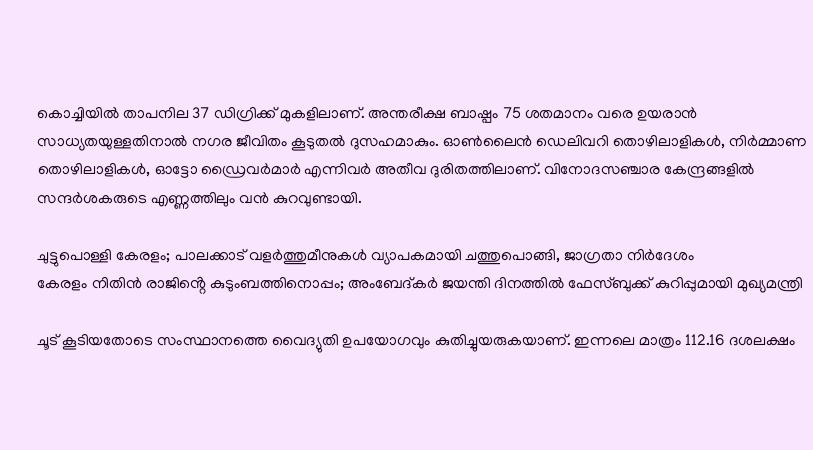കൊച്ചിയിൽ താപനില 37 ഡിഗ്രിക്ക് മുകളിലാണ്. അന്തരീക്ഷ ബാഷ്പം 75 ശതമാനം വരെ ഉയരാന്‍ സാധ്യതയുള്ളതിനാല്‍ നഗര ജീവിതം കൂടുതല്‍ ദുസഹമാകും. ഓൺലൈൻ ഡെലിവറി തൊഴിലാളികൾ, നിർമ്മാണ തൊഴിലാളികൾ, ഓട്ടോ ഡ്രൈവർമാർ എന്നിവർ അതീവ ദുരിതത്തിലാണ്. വിനോദസഞ്ചാര കേന്ദ്രങ്ങളിൽ സന്ദർശകരുടെ എണ്ണത്തിലും വൻ കുറവുണ്ടായി.

ചുട്ടുപൊള്ളി കേരളം; പാലക്കാട് വളർത്തുമീനുകൾ വ്യാപകമായി ചത്തുപൊങ്ങി, ജാഗ്രതാ നിർദേശം
കേരളം നിതിൻ രാജിൻ്റെ കുടുംബത്തിനൊപ്പം; അംബേദ്കർ ജയന്തി ദിനത്തിൽ ഫേസ്ബുക്ക് കുറിപ്പുമായി മുഖ്യമന്ത്രി

ചൂട് കൂടിയതോടെ സംസ്ഥാനത്തെ വൈദ്യുതി ഉപയോഗവും കുതിച്ചുയരുകയാണ്. ഇന്നലെ മാത്രം 112.16 ദശലക്ഷം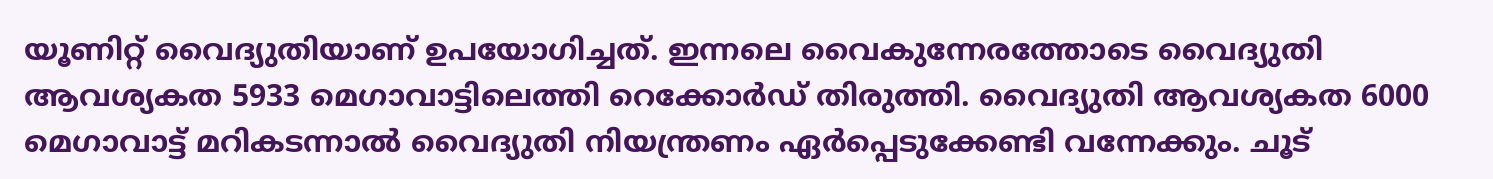യൂണിറ്റ് വൈദ്യുതിയാണ് ഉപയോഗിച്ചത്. ഇന്നലെ വൈകുന്നേരത്തോടെ വൈദ്യുതി ആവശ്യകത 5933 മെഗാവാട്ടിലെത്തി റെക്കോർഡ് തിരുത്തി. വൈദ്യുതി ആവശ്യകത 6000 മെഗാവാട്ട് മറികടന്നാല്‍ വൈദ്യുതി നിയന്ത്രണം ഏര്‍പ്പെടുക്കേണ്ടി വന്നേക്കും. ചൂട്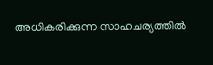അധികരിക്കുന്ന സാഹചര്യത്തിൽ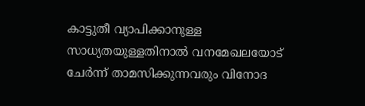കാട്ടുതീ വ്യാപിക്കാനുള്ള സാധ്യതയുള്ളതിനാല്‍ വനമേഖലയോട് ചേർന്ന് താമസിക്കുന്നവരും വിനോദ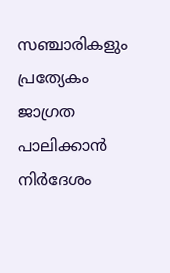സഞ്ചാരികളും പ്രത്യേകം ജാഗ്രത പാലിക്കാന്‍ നിര്‍ദേശം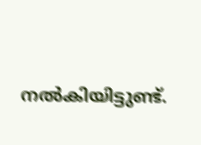നല്‍കിയിട്ടുണ്ട്.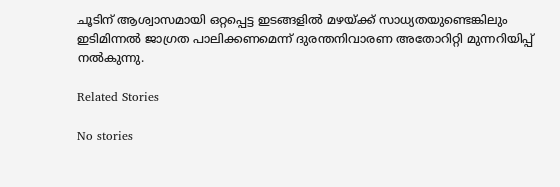ചൂടിന് ആശ്വാസമായി ഒറ്റപ്പെട്ട ഇടങ്ങളിൽ മഴയ്ക്ക് സാധ്യതയുണ്ടെങ്കിലും ഇടിമിന്നൽ ജാഗ്രത പാലിക്കണമെന്ന് ദുരന്തനിവാരണ അതോറിറ്റി മുന്നറിയിപ്പ് നൽകുന്നു.

Related Stories

No stories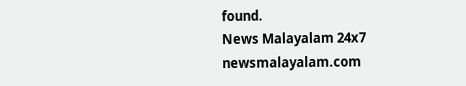found.
News Malayalam 24x7
newsmalayalam.com